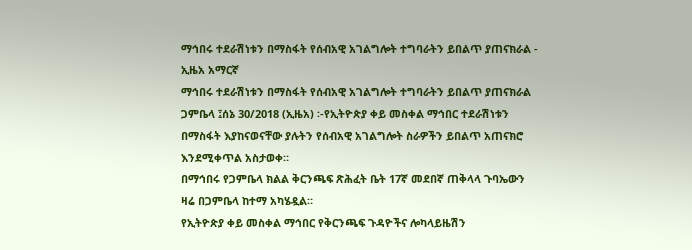ማኅበሩ ተደራሽነቱን በማስፋት የሰብአዊ አገልግሎት ተግባራትን ይበልጥ ያጠናክራል - ኢዜአ አማርኛ
ማኅበሩ ተደራሽነቱን በማስፋት የሰብአዊ አገልግሎት ተግባራትን ይበልጥ ያጠናክራል
ጋምቤላ ፤ሰኔ 30/2018 (ኢዜአ) ፡-የኢትዮጵያ ቀይ መስቀል ማኅበር ተደራሽነቱን በማስፋት እያከናወናቸው ያሉትን የሰብአዊ አገልግሎት ስራዎችን ይበልጥ አጠናክሮ እንደሚቀጥል አስታወቀ።
በማኅበሩ የጋምቤላ ክልል ቅርንጫፍ ጽሕፈት ቤት 17ኛ መደበኛ ጠቅላላ ጉባኤውን ዛሬ በጋምቤላ ከተማ አካሄዷል።
የኢትዮጵያ ቀይ መስቀል ማኅበር የቅርንጫፍ ጉዳዮችና ሎካላይዜሽን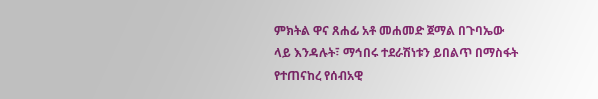ምክትል ዋና ጸሐፊ አቶ መሐመድ ጀማል በጉባኤው ላይ እንዳሉት፣ ማኅበሩ ተደራሽነቱን ይበልጥ በማስፋት የተጠናከረ የሰብአዊ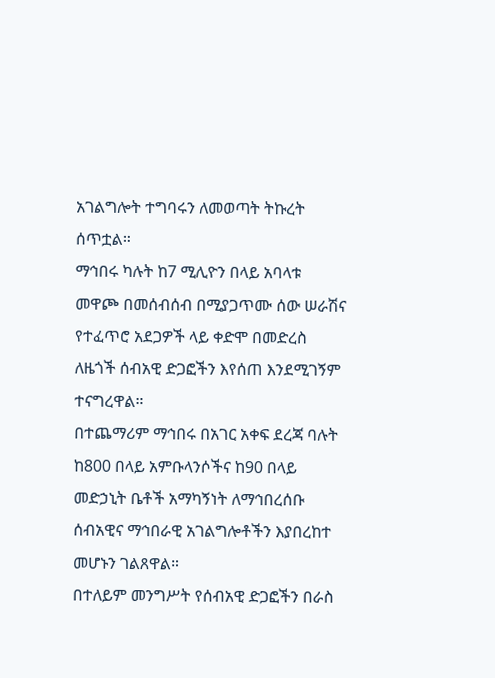አገልግሎት ተግባሩን ለመወጣት ትኩረት ሰጥቷል።
ማኅበሩ ካሉት ከ7 ሚሊዮን በላይ አባላቱ መዋጮ በመሰብሰብ በሚያጋጥሙ ሰው ሠራሽና የተፈጥሮ አደጋዎች ላይ ቀድሞ በመድረስ ለዜጎች ሰብአዊ ድጋፎችን እየሰጠ እንደሚገኝም ተናግረዋል።
በተጨማሪም ማኅበሩ በአገር አቀፍ ደረጃ ባሉት ከ800 በላይ አምቡላንሶችና ከ90 በላይ መድኃኒት ቤቶች አማካኝነት ለማኅበረሰቡ ሰብአዊና ማኅበራዊ አገልግሎቶችን እያበረከተ መሆኑን ገልጸዋል።
በተለይም መንግሥት የሰብአዊ ድጋፎችን በራስ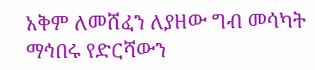አቅም ለመሸፈን ለያዘው ግብ መሳካት ማኅበሩ የድርሻውን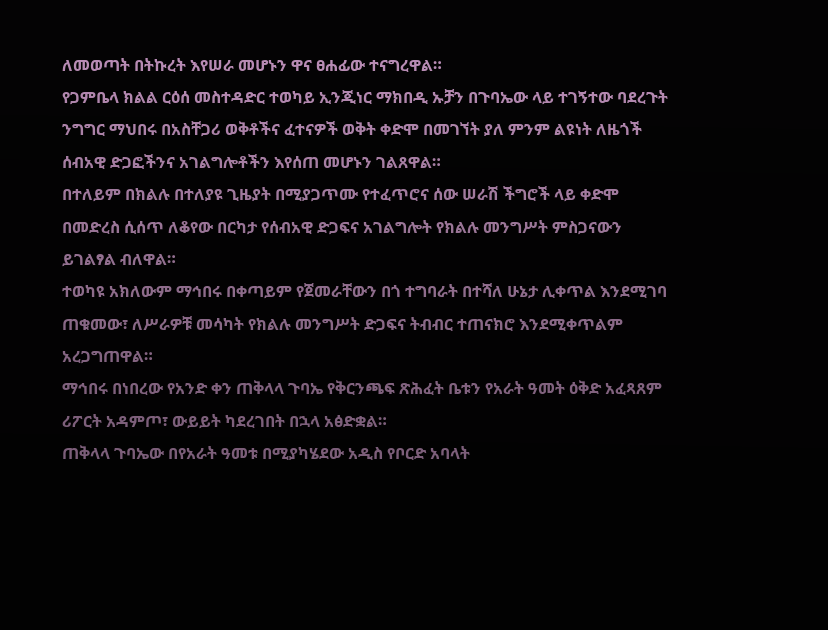ለመወጣት በትኩረት እየሠራ መሆኑን ዋና ፀሐፊው ተናግረዋል።
የጋምቤላ ክልል ርዕሰ መስተዳድር ተወካይ ኢንጂነር ማክበዲ ኡቻን በጉባኤው ላይ ተገኝተው ባደረጉት ንግግር ማህበሩ በአስቸጋሪ ወቅቶችና ፈተናዎች ወቅት ቀድሞ በመገኘት ያለ ምንም ልዩነት ለዜጎች ሰብአዊ ድጋፎችንና አገልግሎቶችን እየሰጠ መሆኑን ገልጸዋል።
በተለይም በክልሉ በተለያዩ ጊዜያት በሚያጋጥሙ የተፈጥሮና ሰው ሠራሽ ችግሮች ላይ ቀድሞ በመድረስ ሲሰጥ ለቆየው በርካታ የሰብአዊ ድጋፍና አገልግሎት የክልሉ መንግሥት ምስጋናውን ይገልፃል ብለዋል።
ተወካዩ አክለውም ማኅበሩ በቀጣይም የጀመራቸውን በጎ ተግባራት በተሻለ ሁኔታ ሊቀጥል እንደሚገባ ጠቁመው፣ ለሥራዎቹ መሳካት የክልሉ መንግሥት ድጋፍና ትብብር ተጠናክሮ እንደሚቀጥልም አረጋግጠዋል።
ማኅበሩ በነበረው የአንድ ቀን ጠቅላላ ጉባኤ የቅርንጫፍ ጽሕፈት ቤቱን የአራት ዓመት ዕቅድ አፈጻጸም ሪፖርት አዳምጦ፣ ውይይት ካደረገበት በኋላ አፅድቋል።
ጠቅላላ ጉባኤው በየአራት ዓመቱ በሚያካሄደው አዲስ የቦርድ አባላት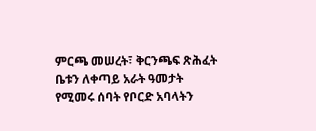ምርጫ መሠረት፣ ቅርንጫፍ ጽሕፈት ቤቱን ለቀጣይ አራት ዓመታት የሚመሩ ሰባት የቦርድ አባላትን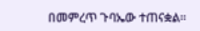በመምረጥ ጉባኤው ተጠናቋል።